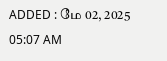ADDED : மே 02, 2025 05:07 AM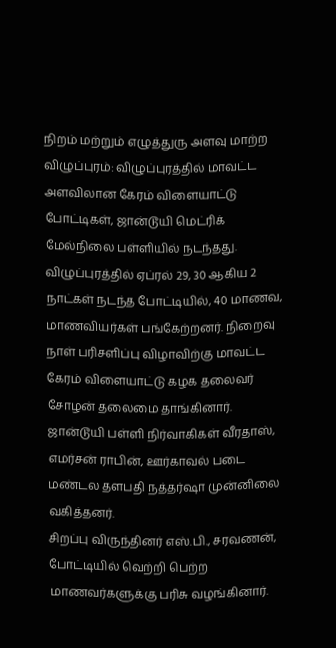நிறம் மற்றும் எழுத்துரு அளவு மாற்ற
விழுப்புரம்: விழுப்புரத்தில் மாவட்ட அளவிலான கேரம் விளையாட்டு போட்டிகள், ஜான்டூயி மெட்ரிக் மேல்நிலை பள்ளியில் நடந்தது.
விழுப்புரத்தில் ஏப்ரல் 29, 30 ஆகிய 2 நாட்கள் நடந்த போட்டியில், 40 மாணவ, மாணவியர்கள் பங்கேற்றனர். நிறைவு நாள் பரிசளிப்பு விழாவிற்கு மாவட்ட கேரம் விளையாட்டு கழக தலைவர் சோழன் தலைமை தாங்கினார்.
ஜான்டூயி பள்ளி நிர்வாகிகள் வீரதாஸ், எமர்சன் ராபின், ஊர்காவல் படை மண்டல தளபதி நத்தர்ஷா முன்னிலை வகித்தனர்.
சிறப்பு விருந்தினர் எஸ்.பி., சரவணன், போட்டியில் வெற்றி பெற்ற மாணவர்களுக்கு பரிசு வழங்கினார்.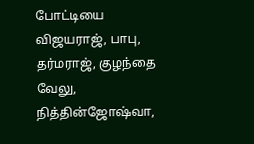போட்டியை விஜயராஜ், பாபு, தர்மராஜ், குழந்தை வேலு, நித்தின்ஜோஷ்வா,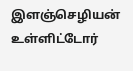இளஞ்செழியன் உள்ளிட்டோர்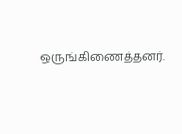ஒருங்கிணைத்தனர்.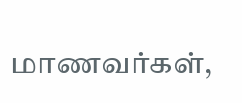மாணவர்கள்,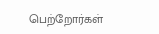பெற்றோர்கள்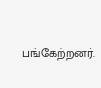பங்கேற்றனர்.